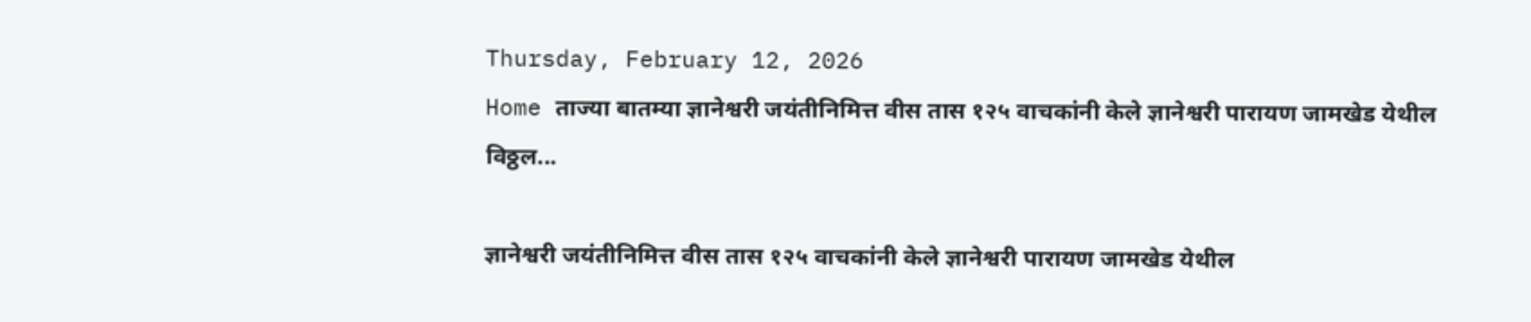Thursday, February 12, 2026
Home ताज्या बातम्या ज्ञानेश्वरी जयंतीनिमित्त वीस तास १२५ वाचकांनी केले ज्ञानेश्वरी पारायण जामखेड येथील विठ्ठल...

ज्ञानेश्वरी जयंतीनिमित्त वीस तास १२५ वाचकांनी केले ज्ञानेश्वरी पारायण जामखेड येथील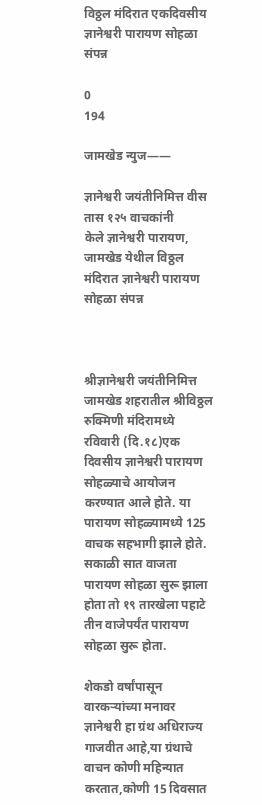विठ्ठल मंदिरात एकदिवसीय ज्ञानेश्वरी पारायण सोहळा संपन्न

0
194

जामखेड न्युज——

ज्ञानेश्वरी जयंतीनिमित्त वीस तास १२५ वाचकांनी
केले ज्ञानेश्वरी पारायण,
जामखेड येथील विठ्ठल मंदिरात ज्ञानेश्वरी पारायण सोहळा संपन्न



श्रीज्ञानेश्वरी जयंतीनिमित्त जामखेड शहरातील श्रीविठ्ठल रुक्मिणी मंदिरामध्ये रविवारी (दि.१८)एक दिवसीय ज्ञानेश्वरी पारायण सोहळ्याचे आयोजन करण्यात आले होते. या पारायण सोहळ्यामध्ये 125 वाचक सहभागी झाले होते. सकाळी सात वाजता पारायण सोहळा सुरू झाला होता तो १९ तारखेला पहाटे तीन वाजेपर्यंत पारायण सोहळा सुरू होता.

शेकडो वर्षांपासून वारकऱ्यांच्या मनावर ज्ञानेश्वरी हा ग्रंथ अधिराज्य गाजवीत आहे,या ग्रंथाचे वाचन कोणी महिन्यात करतात,कोणी 15 दिवसात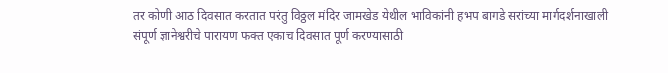तर कोणी आठ दिवसात करतात परंतु विठ्ठल मंदिर जामखेड येथील भाविकांनी हभप बागडे सरांच्या मार्गदर्शनाखाली संपूर्ण ज्ञानेश्वरीचे पारायण फक्त एकाच दिवसात पूर्ण करण्यासाठी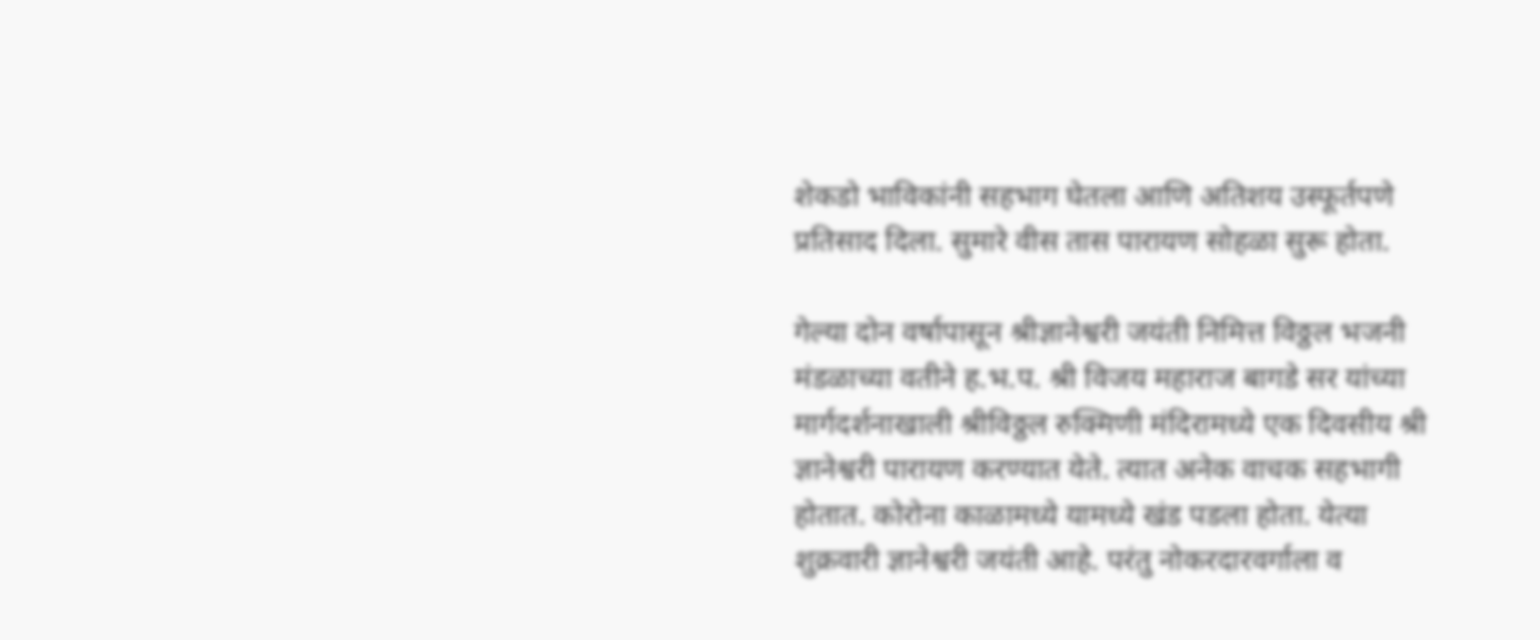शेकडो भाविकांनी सहभाग घेतला आणि अतिशय उस्फूर्तपणे प्रतिसाद दिला. सुमारे वीस तास पारायण सोहळा सुरू होता.

गेल्या दोन वर्षापासून श्रीज्ञानेश्वरी जयंती निमित्त विठ्ठल भजनी मंडळाच्या वतीने ह.भ.प. श्री विजय महाराज बागडे सर यांच्या मार्गदर्शनाखाली श्रीविठ्ठल रुक्मिणी मंदिरामध्ये एक दिवसीय श्री ज्ञानेश्वरी पारायण करण्यात येते. त्यात अनेक वाचक सहभागी होतात. कोरोना काळामध्ये यामध्ये खंड पडला होता. येत्या शुक्रवारी ज्ञानेश्वरी जयंती आहे. परंतु नोकरदारवर्गाला व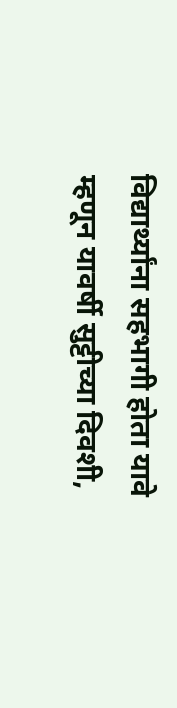विद्यार्थ्यांना सहभागी होता यावे म्हणून यावर्षी सुट्टीच्या दिवशी,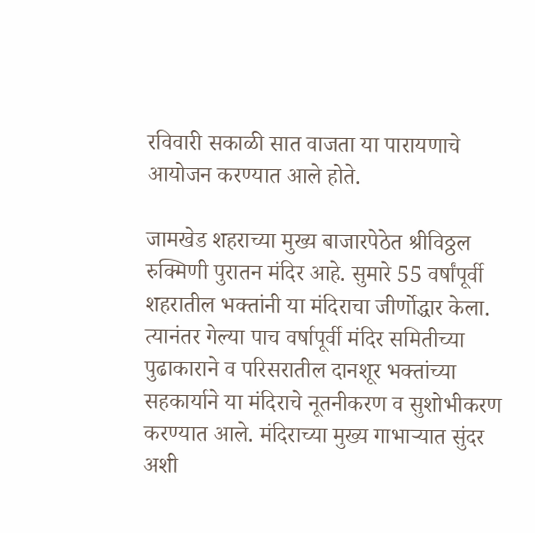रविवारी सकाळी सात वाजता या पारायणाचे आयोजन करण्यात आले होते.

जामखेड शहराच्या मुख्य बाजारपेठेत श्रीविठ्ठल रुक्मिणी पुरातन मंदिर आहे. सुमारे 55 वर्षांपूर्वी शहरातील भक्तांनी या मंदिराचा जीर्णोद्धार केला. त्यानंतर गेल्या पाच वर्षापूर्वी मंदिर समितीच्या पुढाकाराने व परिसरातील दानशूर भक्तांच्या सहकार्याने या मंदिराचे नूतनीकरण व सुशोभीकरण करण्यात आले. मंदिराच्या मुख्य गाभाऱ्यात सुंदर अशी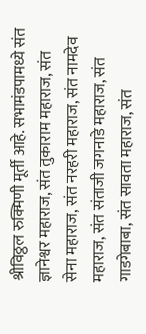श्रीविठ्ठल रुक्मिणी मूर्ती आहे. सभामंडपामध्ये संत ज्ञानेश्वर महाराज, संत तुकाराम महाराज, संत सेना महाराज, संत नरहरी महाराज, संत नामदेव महाराज, संत संताजी जगनाडे महाराज, संत गाडगेबाबा, संत सावता महाराज, संत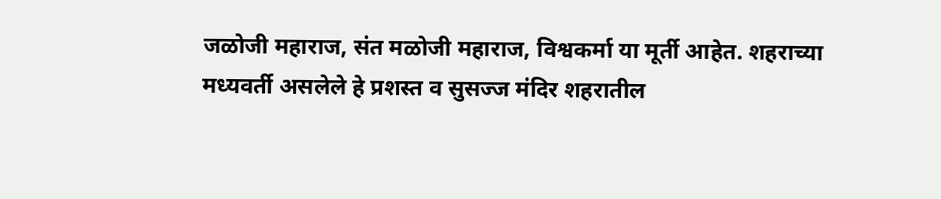जळोजी महाराज, संत मळोजी महाराज, विश्वकर्मा या मूर्ती आहेत. शहराच्या मध्यवर्ती असलेले हे प्रशस्त व सुसज्ज मंदिर शहरातील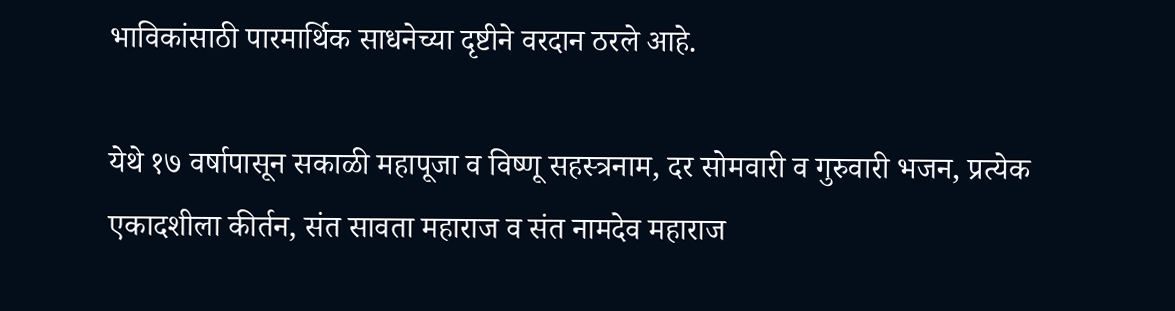भाविकांसाठी पारमार्थिक साधनेच्या दृष्टीने वरदान ठरले आहे.

येथे १७ वर्षापासून सकाळी महापूजा व विष्णू सहस्त्रनाम, दर सोमवारी व गुरुवारी भजन, प्रत्येक एकादशीला कीर्तन, संत सावता महाराज व संत नामदेव महाराज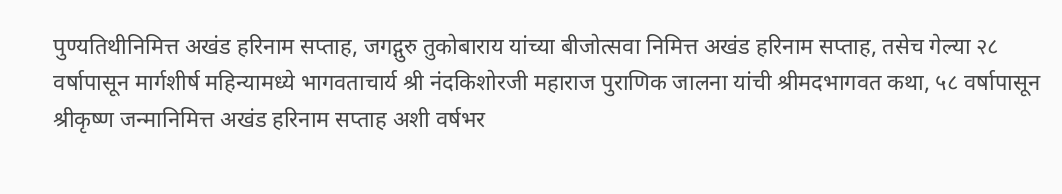पुण्यतिथीनिमित्त अखंड हरिनाम सप्ताह, जगद्गुरु तुकोबाराय यांच्या बीजोत्सवा निमित्त अखंड हरिनाम सप्ताह, तसेच गेल्या २८ वर्षापासून मार्गशीर्ष महिन्यामध्ये भागवताचार्य श्री नंदकिशोरजी महाराज पुराणिक जालना यांची श्रीमदभागवत कथा, ५८ वर्षापासून श्रीकृष्ण जन्मानिमित्त अखंड हरिनाम सप्ताह अशी वर्षभर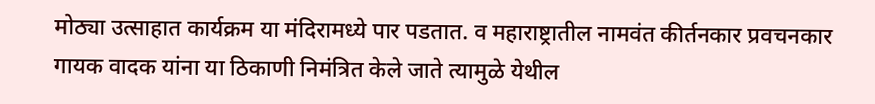मोठ्या उत्साहात कार्यक्रम या मंदिरामध्ये पार पडतात. व महाराष्ट्रातील नामवंत कीर्तनकार प्रवचनकार गायक वादक यांना या ठिकाणी निमंत्रित केले जाते त्यामुळे येथील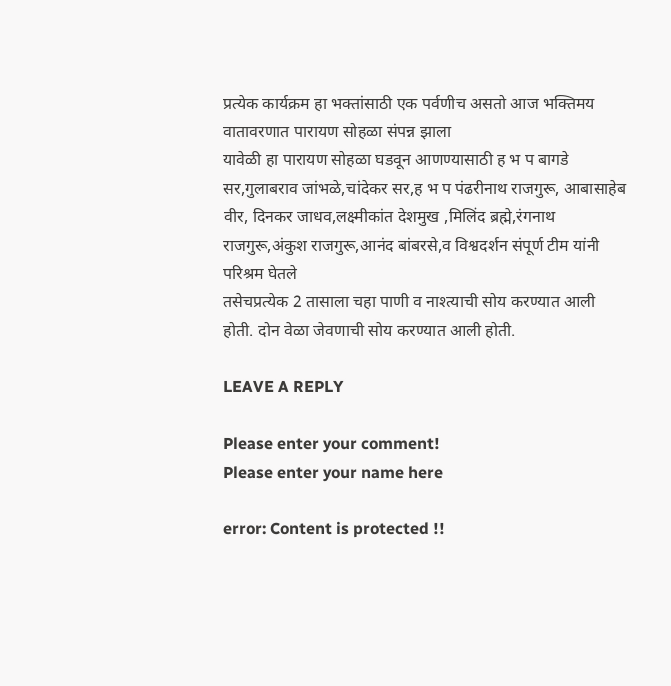प्रत्येक कार्यक्रम हा भक्तांसाठी एक पर्वणीच असतो आज भक्तिमय वातावरणात पारायण सोहळा संपन्न झाला
यावेळी हा पारायण सोहळा घडवून आणण्यासाठी ह भ प बागडे सर,गुलाबराव जांभळे,चांदेकर सर,ह भ प पंढरीनाथ राजगुरू, आबासाहेब वीर, दिनकर जाधव,लक्ष्मीकांत देशमुख ,मिलिंद ब्रह्मे,रंगनाथ राजगुरू,अंकुश राजगुरू,आनंद बांबरसे,व विश्वदर्शन संपूर्ण टीम यांनी परिश्रम घेतले
तसेचप्रत्येक 2 तासाला चहा पाणी व नाश्त्याची सोय करण्यात आली होती. दोन वेळा जेवणाची सोय करण्यात आली होती.

LEAVE A REPLY

Please enter your comment!
Please enter your name here

error: Content is protected !!